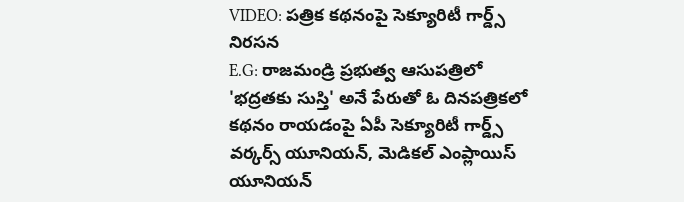VIDEO: పత్రిక కథనంపై సెక్యూరిటీ గార్డ్స్ నిరసన
E.G: రాజమండ్రి ప్రభుత్వ ఆసుపత్రిలో 'భద్రతకు సుస్తి' అనే పేరుతో ఓ దినపత్రికలో కథనం రాయడంపై ఏపీ సెక్యూరిటీ గార్డ్స్ వర్కర్స్ యూనియన్, మెడికల్ ఎంప్లాయిస్ యూనియన్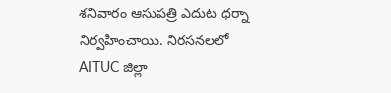శనివారం ఆసుపత్రి ఎదుట ధర్నా నిర్వహించాయి. నిరసనలలో AITUC జిల్లా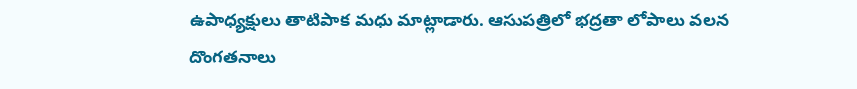ఉపాధ్యక్షులు తాటిపాక మధు మాట్లాడారు. ఆసుపత్రిలో భద్రతా లోపాలు వలన దొంగతనాలు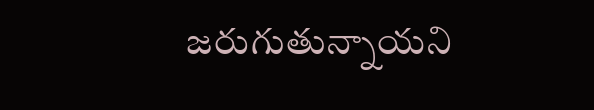జరుగుతున్నాయని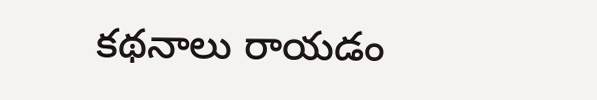కథనాలు రాయడం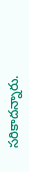సరికాదన్నారు.